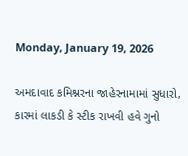Monday, January 19, 2026

અમદાવાદ કમિશ્નરના જાહેરનામામાં સુધારો, કારમાં લાકડી કે સ્ટીક રાખવી હવે ગુનો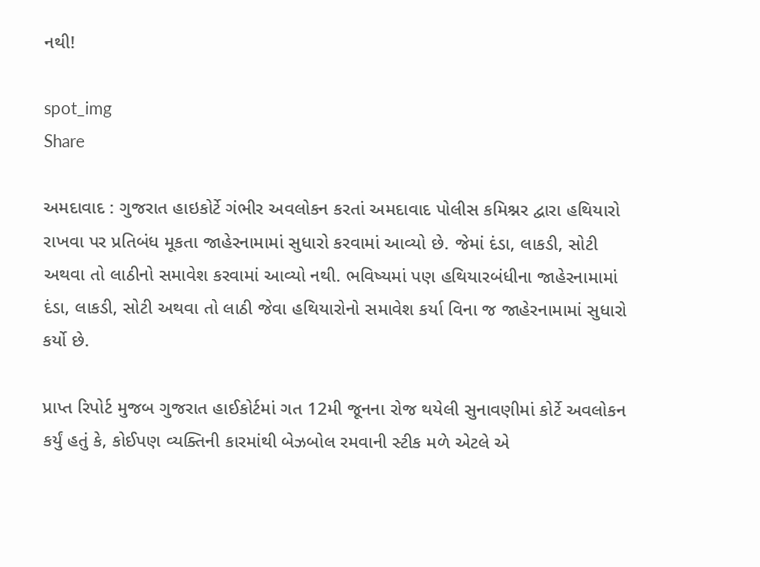નથી!

spot_img
Share

અમદાવાદ : ગુજરાત હાઇકોર્ટે ગંભીર અવલોકન કરતાં અમદાવાદ પોલીસ કમિશ્નર દ્વારા હથિયારો રાખવા પર પ્રતિબંધ મૂકતા જાહેરનામામાં સુધારો કરવામાં આવ્યો છે. જેમાં દંડા, લાકડી, સોટી અથવા તો લાઠીનો સમાવેશ કરવામાં આવ્યો નથી. ભવિષ્યમાં પણ હથિયારબંધીના જાહેરનામામાં દંડા, લાકડી, સોટી અથવા તો લાઠી જેવા હથિયારોનો સમાવેશ કર્યા વિના જ જાહેરનામામાં સુધારો કર્યો છે.

પ્રાપ્ત રિપોર્ટ મુજબ ગુજરાત હાઈકોર્ટમાં ગત 12મી જૂનના રોજ થયેલી સુનાવણીમાં કોર્ટે અવલોકન કર્યું હતું કે, કોઈપણ વ્યક્તિની કારમાંથી બેઝબોલ રમવાની સ્ટીક મળે એટલે એ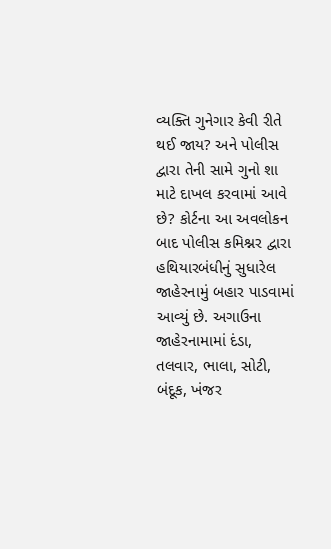વ્યક્તિ ગુનેગાર કેવી રીતે થઈ જાય? અને પોલીસ દ્વારા તેની સામે ગુનો શા માટે દાખલ કરવામાં આવે છે? કોર્ટના આ અવલોકન બાદ પોલીસ કમિશ્નર દ્વારા હથિયારબંધીનું સુધારેલ જાહેરનામું બહાર પાડવામાં આવ્યું છે. અગાઉના જાહેરનામામાં દંડા, તલવાર, ભાલા, સોટી, બંદૂક, ખંજર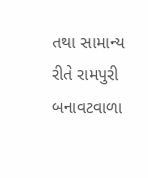તથા સામાન્ય રીતે રામપુરી બનાવટવાળા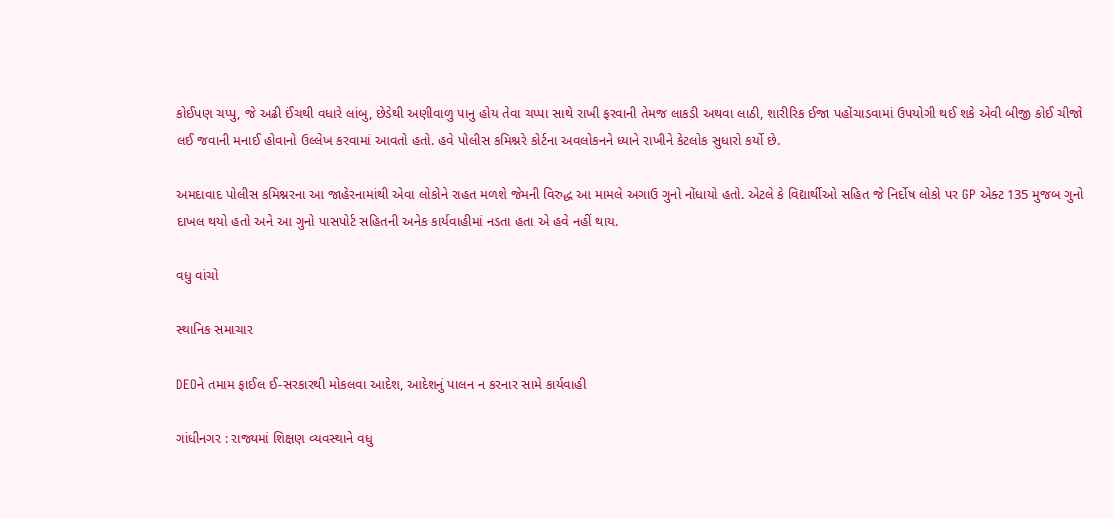કોઈપણ ચપ્પુ, જે અઢી ઈંચથી વધારે લાંબુ, છેડેથી અણીવાળુ પાનુ હોય તેવા ચપ્પા સાથે રાખી ફરવાની તેમજ લાકડી અથવા લાઠી, શારીરિક ઈજા પહોંચાડવામાં ઉપયોગી થઈ શકે એવી બીજી કોઈ ચીજો લઈ જવાની મનાઈ હોવાનો ઉલ્લેખ કરવામાં આવતો હતો. હવે પોલીસ કમિશ્નરે કોર્ટના અવલોકનને ધ્યાને રાખીને કેટલોક સુધારો કર્યો છે.

અમદાવાદ પોલીસ કમિશ્નરના આ જાહેરનામાંથી એવા લોકોને રાહત મળશે જેમની વિરુદ્ધ આ મામલે અગાઉ ગુનો નોંધાયો હતો. એટલે કે વિદ્યાર્થીઓ સહિત જે નિર્દોષ લોકો પર GP એક્ટ 135 મુજબ ગુનો દાખલ થયો હતો અને આ ગુનો પાસપોર્ટ સહિતની અનેક કાર્યવાહીમાં નડતા હતા એ હવે નહીં થાય.

વધુ વાંચો

સ્થાનિક સમાચાર

DEOને તમામ ફાઈલ ઈ-સરકારથી મોકલવા આદેશ, આદેશનું પાલન ન કરનાર સામે કાર્યવાહી

ગાંધીનગર : રાજ્યમાં શિક્ષણ વ્યવસ્થાને વધુ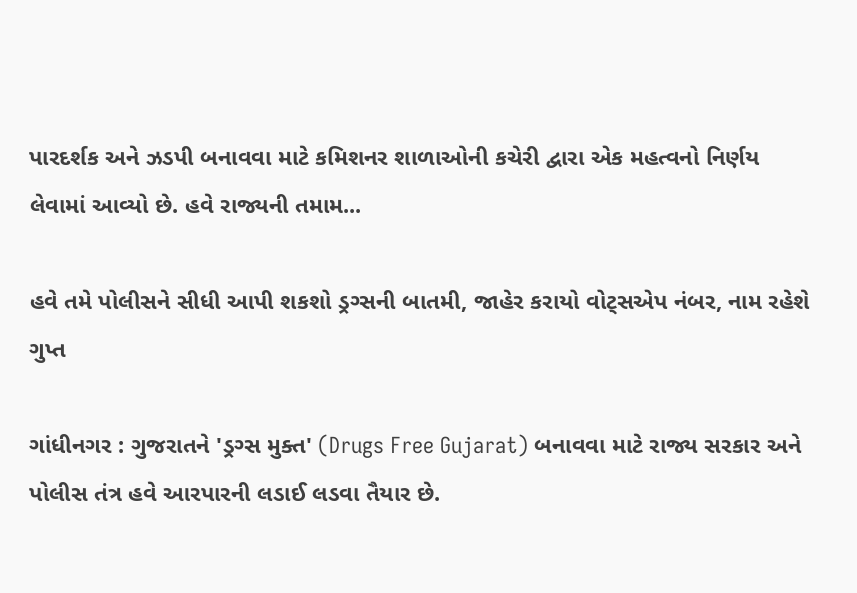પારદર્શક અને ઝડપી બનાવવા માટે કમિશનર શાળાઓની કચેરી દ્વારા એક મહત્વનો નિર્ણય લેવામાં આવ્યો છે. હવે રાજ્યની તમામ...

હવે તમે પોલીસને સીધી આપી શકશો ડ્રગ્સની બાતમી, જાહેર કરાયો વોટ્સએપ નંબર, નામ રહેશે ગુપ્ત

ગાંધીનગર : ગુજરાતને 'ડ્રગ્સ મુક્ત' (Drugs Free Gujarat) બનાવવા માટે રાજ્ય સરકાર અને પોલીસ તંત્ર હવે આરપારની લડાઈ લડવા તૈયાર છે.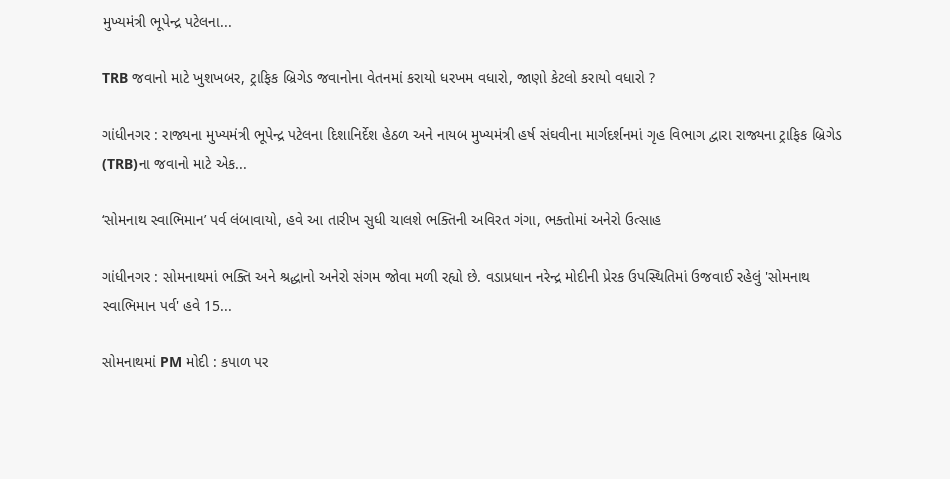મુખ્યમંત્રી ભૂપેન્દ્ર પટેલના...

TRB જવાનો માટે ખુશખબર, ટ્રાફિક બ્રિગેડ જવાનોના વેતનમાં કરાયો ધરખમ વધારો, જાણો કેટલો કરાયો વધારો ?

ગાંધીનગર : રાજ્યના મુખ્યમંત્રી ભૂપેન્દ્ર પટેલના દિશાનિર્દેશ હેઠળ અને નાયબ મુખ્યમંત્રી હર્ષ સંઘવીના માર્ગદર્શનમાં ગૃહ વિભાગ દ્વારા રાજ્યના ટ્રાફિક બ્રિગેડ (TRB)ના જવાનો માટે એક...

‘સોમનાથ સ્વાભિમાન’ પર્વ લંબાવાયો, હવે આ તારીખ સુધી ચાલશે ભક્તિની અવિરત ગંગા, ભક્તોમાં અનેરો ઉત્સાહ

ગાંધીનગર : સોમનાથમાં ભક્તિ અને શ્રદ્ધાનો અનેરો સંગમ જોવા મળી રહ્યો છે. વડાપ્રધાન નરેન્દ્ર મોદીની પ્રેરક ઉપસ્થિતિમાં ઉજવાઈ રહેલું 'સોમનાથ સ્વાભિમાન પર્વ' હવે 15...

સોમનાથમાં PM મોદી : કપાળ પર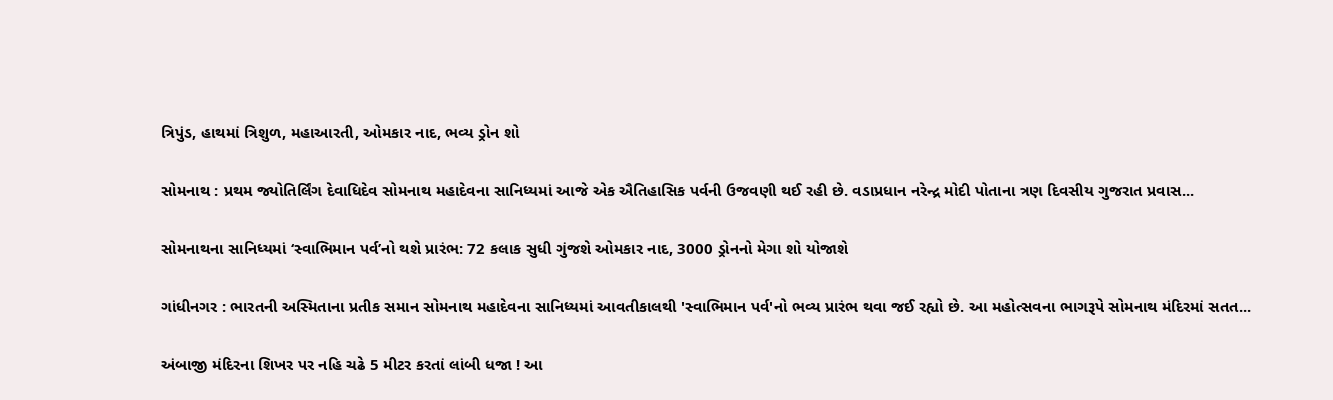ત્રિપુંડ, હાથમાં ત્રિશુળ, મહાઆરતી, ઓમકાર નાદ, ભવ્ય ડ્રોન શો

સોમનાથ : પ્રથમ જ્યોતિર્લિંગ દેવાધિદેવ સોમનાથ મહાદેવના સાનિધ્યમાં આજે એક ઐતિહાસિક પર્વની ઉજવણી થઈ રહી છે. વડાપ્રધાન નરેન્દ્ર મોદી પોતાના ત્રણ દિવસીય ગુજરાત પ્રવાસ...

સોમનાથના સાનિધ્યમાં ‘સ્વાભિમાન પર્વ’નો થશે પ્રારંભ: 72 કલાક સુધી ગુંજશે ઓમકાર નાદ, 3000 ડ્રોનનો મેગા શો યોજાશે

ગાંધીનગર : ભારતની અસ્મિતાના પ્રતીક સમાન સોમનાથ મહાદેવના સાનિધ્યમાં આવતીકાલથી 'સ્વાભિમાન પર્વ'નો ભવ્ય પ્રારંભ થવા જઈ રહ્યો છે. આ મહોત્સવના ભાગરૂપે સોમનાથ મંદિરમાં સતત...

અંબાજી મંદિરના શિખર પર નહિ ચઢે 5 મીટર કરતાં લાંબી ધજા ! આ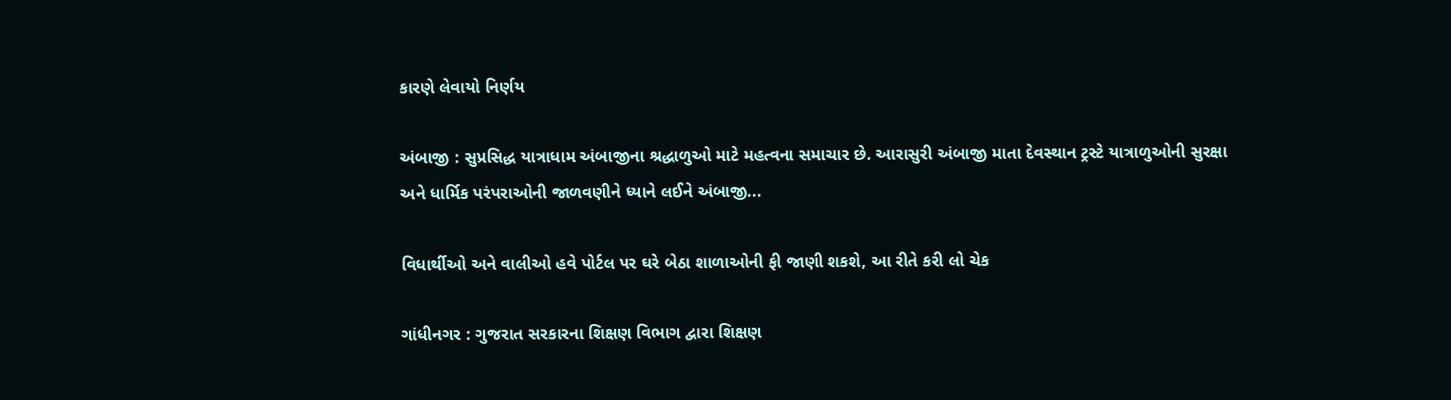કારણે લેવાયો નિર્ણય

અંબાજી : સુપ્રસિદ્ધ યાત્રાધામ અંબાજીના શ્રદ્ધાળુઓ માટે મહત્વના સમાચાર છે. આરાસુરી અંબાજી માતા દેવસ્થાન ટ્રસ્ટે યાત્રાળુઓની સુરક્ષા અને ધાર્મિક પરંપરાઓની જાળવણીને ધ્યાને લઈને અંબાજી...

વિધાર્થીઓ અને વાલીઓ હવે પોર્ટલ પર ઘરે બેઠા શાળાઓની ફી જાણી શકશે, આ રીતે કરી લો ચેક

ગાંધીનગર : ગુજરાત સરકારના શિક્ષણ વિભાગ દ્વારા શિક્ષણ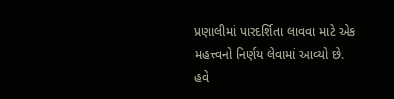પ્રણાલીમાં પારદર્શિતા લાવવા માટે એક મહત્ત્વનો નિર્ણય લેવામાં આવ્યો છે. હવે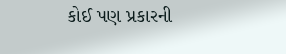કોઈ પણ પ્રકારની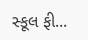સ્કૂલ ફી...